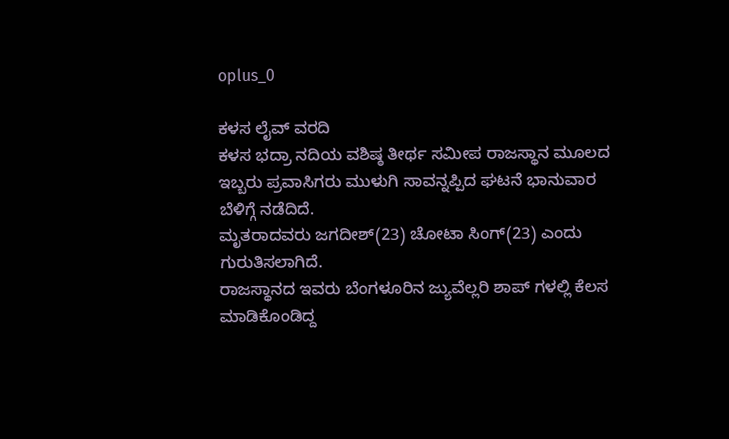oplus_0

ಕಳಸ ಲೈವ್ ವರದಿ
ಕಳಸ ಭದ್ರಾ ನದಿಯ ವಶಿಷ್ಠ ತೀರ್ಥ ಸಮೀಪ ರಾಜಸ್ಥಾನ ಮೂಲದ ಇಬ್ಬರು ಪ್ರವಾಸಿಗರು ಮುಳುಗಿ ಸಾವನ್ನಪ್ಪಿದ ಘಟನೆ ಭಾನುವಾರ ಬೆಳಿಗ್ಗೆ ನಡೆದಿದೆ.
ಮೃತರಾದವರು ಜಗದೀಶ್(23) ಚೋಟಾ ಸಿಂಗ್(23) ಎಂದು ಗುರುತಿಸಲಾಗಿದೆ.
ರಾಜಸ್ಥಾನದ ಇವರು ಬೆಂಗಳೂರಿನ ಜ್ಯುವೆಲ್ಲರಿ ಶಾಪ್ ಗಳಲ್ಲಿ ಕೆಲಸ ಮಾಡಿಕೊಂಡಿದ್ದ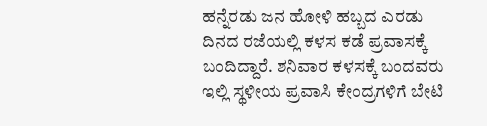ಹನ್ನೆರಡು ಜನ ಹೋಳಿ ಹಬ್ಬದ ಎರಡು ದಿನದ ರಜೆಯಲ್ಲಿ ಕಳಸ ಕಡೆ ಪ್ರವಾಸಕ್ಕೆ ಬಂದಿದ್ದಾರೆ. ಶನಿವಾರ ಕಳಸಕ್ಕೆ ಬಂದವರು ಇಲ್ಲಿ ಸ್ಥಳೀಯ ಪ್ರವಾಸಿ ಕೇಂದ್ರಗಳಿಗೆ ಬೇಟಿ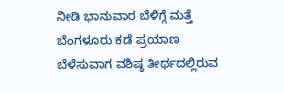ನೀಡಿ ಭಾನುವಾರ ಬೆಳಿಗ್ಗೆ ಮತ್ತೆ ಬೆಂಗಳೂರು ಕಡೆ ಪ್ರಯಾಣ ಬೆಳೆಸುವಾಗ ವಶಿಷ್ಠ ತೀರ್ಥದಲ್ಲಿರುವ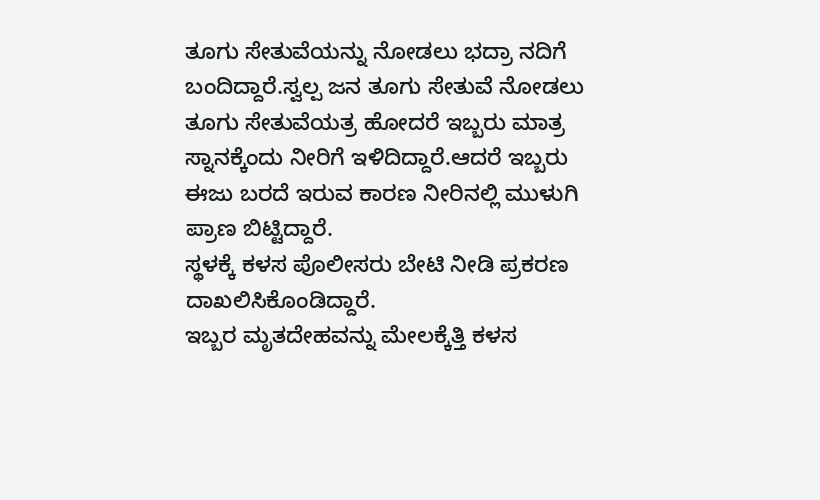ತೂಗು ಸೇತುವೆಯನ್ನು ನೋಡಲು ಭದ್ರಾ ನದಿಗೆ ಬಂದಿದ್ದಾರೆ.ಸ್ವಲ್ಪ ಜನ ತೂಗು ಸೇತುವೆ ನೋಡಲು ತೂಗು ಸೇತುವೆಯತ್ರ ಹೋದರೆ ಇಬ್ಬರು ಮಾತ್ರ ಸ್ನಾನಕ್ಕೆಂದು ನೀರಿಗೆ ಇಳಿದಿದ್ದಾರೆ.ಆದರೆ ಇಬ್ಬರು ಈಜು ಬರದೆ ಇರುವ ಕಾರಣ ನೀರಿನಲ್ಲಿ ಮುಳುಗಿ ಪ್ರಾಣ ಬಿಟ್ಟಿದ್ದಾರೆ.
ಸ್ಥಳಕ್ಕೆ ಕಳಸ ಪೊಲೀಸರು ಬೇಟಿ ನೀಡಿ ಪ್ರಕರಣ ದಾಖಲಿಸಿಕೊಂಡಿದ್ದಾರೆ.
ಇಬ್ಬರ ಮೃತದೇಹವನ್ನು ಮೇಲಕ್ಕೆತ್ತಿ ಕಳಸ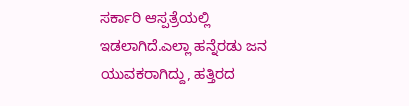ಸರ್ಕಾರಿ ಆಸ್ಪತ್ರೆಯಲ್ಲಿ ಇಡಲಾಗಿದೆ.ಎಲ್ಲಾ ಹನ್ನೆರಡು ಜನ ಯುವಕರಾಗಿದ್ದು, ಹತ್ತಿರದ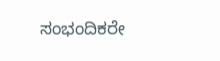ಸಂಭಂದಿಕರೇ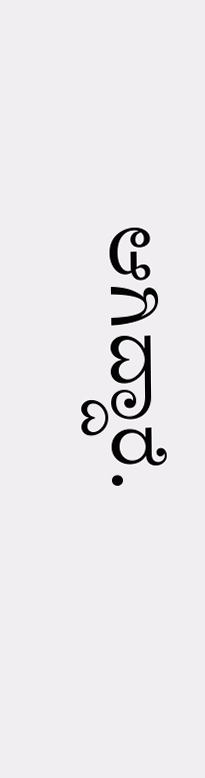ಆಗಿದ್ದಾರೆ.